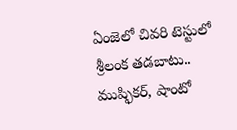ఏంజెలో చివరి టెస్టులో శ్రీలంక తడబాటు.. ముష్ఫికర్, షాంటో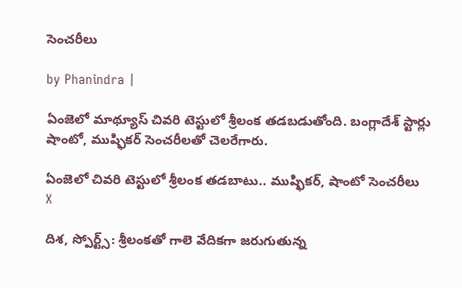సెంచరీలు

by Phanindra |

ఏంజెలో మాథ్యూస్ చివరి టెస్టులో శ్రీలంక తడబడుతోంది. బంగ్లాదేశ్ స్టార్లు షాంటో, ముష్ఫికర్ సెంచరీలతో చెలరేగారు.

ఏంజెలో చివరి టెస్టులో శ్రీలంక తడబాటు.. ముష్ఫికర్, షాంటో సెంచరీలు
X

దిశ, స్పోర్ట్స్: శ్రీలంకతో గాలె వేదికగా జరుగుతున్న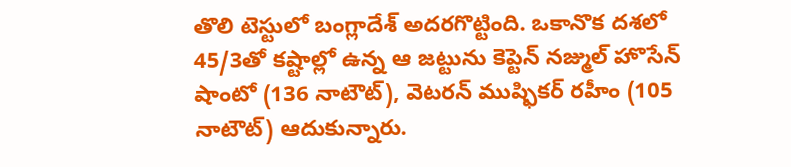తొలి టెస్టులో బంగ్లాదేశ్ అదరగొట్టింది. ఒకానొక దశలో 45/3తో కష్టాల్లో ఉన్న ఆ జట్టును కెప్టెన్ నజ్ముల్ హొసేన్ షాంటో (136 నాటౌట్), వెటరన్ ముష్ఫికర్ రహీం (105 నాటౌట్) ఆదుకున్నారు.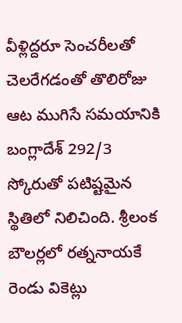వీళ్లిద్దరూ సెంచరీలతో చెలరేగడంతో తొలిరోజు ఆట ముగిసే సమయానికి బంగ్లాదేశ్ 292/3 స్కోరుతో పటిష్టమైన స్థితిలో నిలిచింది. శ్రీలంక బౌలర్లలో రత్ననాయకే రెండు వికెట్లు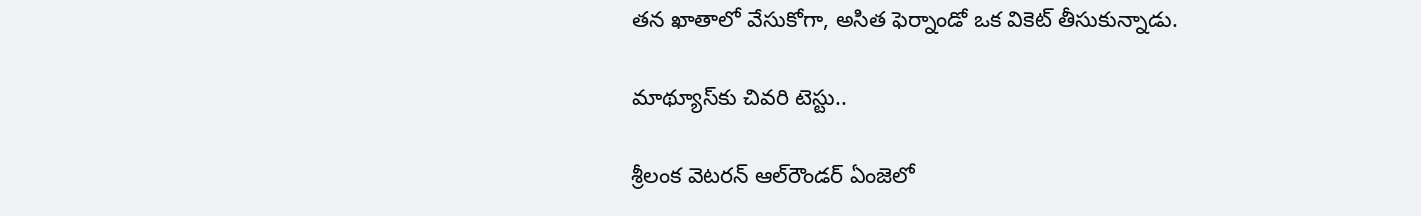తన ఖాతాలో వేసుకోగా, అసిత ఫెర్నాండో ఒక వికెట్ తీసుకున్నాడు.

మాథ్యూస్‌కు చివరి టెస్టు..

శ్రీలంక వెటరన్ ఆల్‌రౌండర్ ఏంజెలో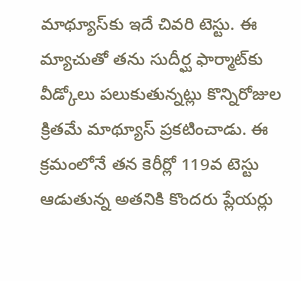మాథ్యూస్‌కు ఇదే చివరి టెస్టు. ఈ మ్యాచుతో తను సుదీర్ఘ ఫార్మాట్‌కు వీడ్కోలు పలుకుతున్నట్లు కొన్నిరోజుల క్రితమే మాథ్యూస్ ప్రకటించాడు. ఈ క్రమంలోనే తన కెరీర్లో 119వ టెస్టు ఆడుతున్న అతనికి కొందరు ప్లేయర్లు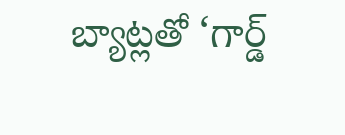బ్యాట్లతో ‘గార్డ్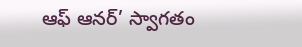ఆఫ్ ఆనర్’ స్వాగతం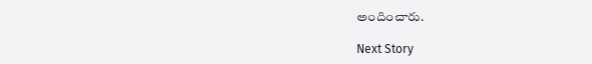అందించారు.

Next Story